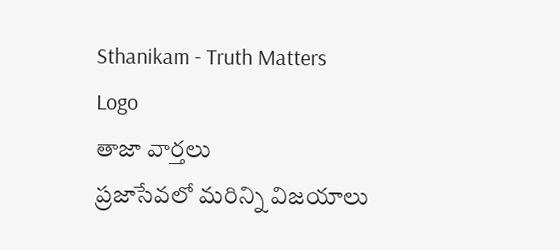Sthanikam - Truth Matters
Logo
తాజా వార్తలు
ప్రజాసేవలో మరిన్ని విజయాలు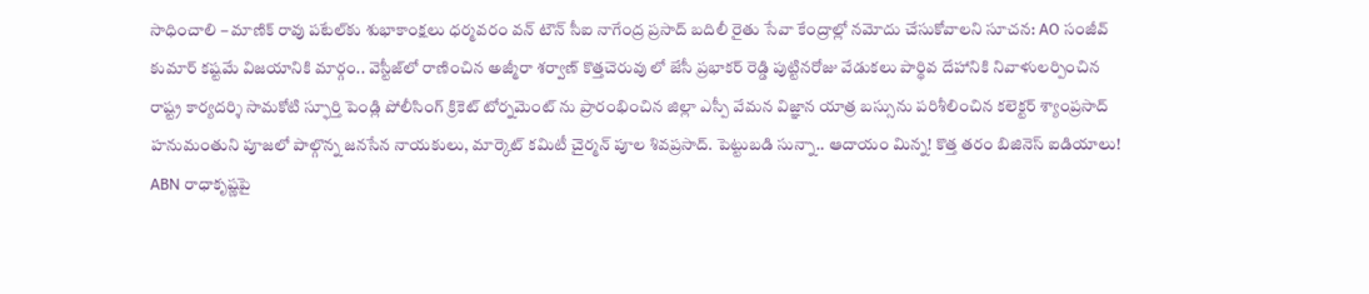సాధించాలి – మాణిక్ రావు పటేల్‌కు శుభాకాంక్షలు ధర్మవరం వన్ టౌన్ సీఐ నాగేంద్ర ప్రసాద్ బదిలీ రైతు సేవా కేంద్రాల్లో నమోదు చేసుకోవాలని సూచన: AO సంజీవ్ కుమార్ కష్టమే విజయానికి మార్గం.. వెస్టీజ్‌లో రాణించిన అజ్మీరా శర్వాణ్ కొత్తచెరువు లో జేసీ ప్రభాకర్ రెడ్డి పుట్టినరోజు వేడుకలు పార్థివ దేహానికి నివాళులర్పించిన రాష్ట్ర కార్యదర్శి సామకోటి స్ఫూర్తి పెండ్లి పోలీసింగ్ క్రికెట్ టోర్నమెంట్ ను ప్రారంభించిన జిల్లా ఎస్పీ వేమన విజ్ఞాన యాత్ర బస్సును పరిశీలించిన కలెక్టర్ శ్యాంప్రసాద్ హనుమంతుని పూజలో పాల్గొన్న జనసేన నాయకులు, మార్కెట్ కమిటీ చైర్మన్ పూల శివప్రసాద్. పెట్టుబడి సున్నా.. ఆదాయం మిన్న! కొత్త తరం బిజినెస్ ఐడియాలు! ABN రాధాకృష్ణపై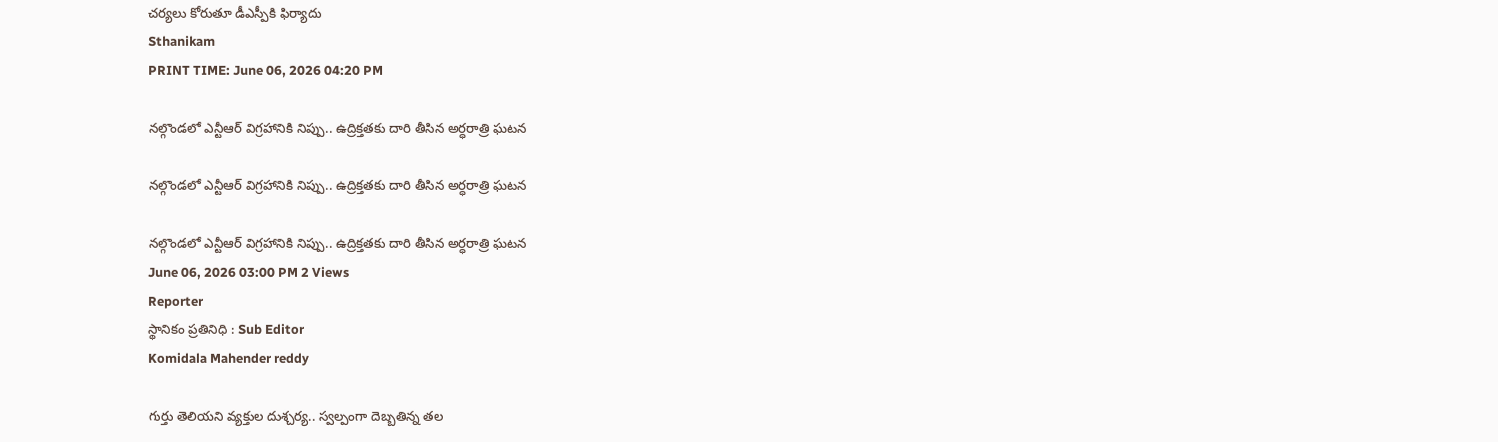చర్యలు కోరుతూ డీఎస్పీకి ఫిర్యాదు
Sthanikam
PRINT TIME: June 06, 2026 04:20 PM

నల్గొండలో ఎన్టీఆర్ విగ్రహానికి నిప్పు.. ఉద్రిక్తతకు దారి తీసిన అర్ధరాత్రి ఘటన

నల్గొండలో ఎన్టీఆర్ విగ్రహానికి నిప్పు.. ఉద్రిక్తతకు దారి తీసిన అర్ధరాత్రి ఘటన

నల్గొండలో ఎన్టీఆర్ విగ్రహానికి నిప్పు.. ఉద్రిక్తతకు దారి తీసిన అర్ధరాత్రి ఘటన
June 06, 2026 03:00 PM 2 Views
Reporter
స్థానికం ప్రతినిధి : Sub Editor
Komidala Mahender reddy

గుర్తు తెలియని వ్యక్తుల దుశ్చర్య.. స్వల్పంగా దెబ్బతిన్న తల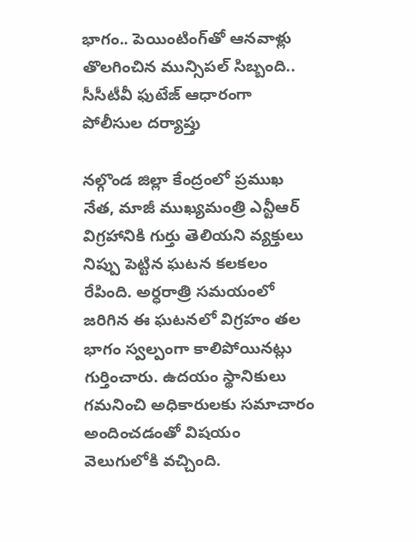భాగం.. పెయింటింగ్‌తో ఆనవాళ్లు తొలగించిన మున్సిపల్ సిబ్బంది.. సీసీటీవీ ఫుటేజ్ ఆధారంగా పోలీసుల దర్యాప్తు

నల్గొండ జిల్లా కేంద్రంలో ప్రముఖ నేత, మాజీ ముఖ్యమంత్రి ఎన్టీఆర్ విగ్రహానికి గుర్తు తెలియని వ్యక్తులు నిప్పు పెట్టిన ఘటన కలకలం రేపింది. అర్ధరాత్రి సమయంలో జరిగిన ఈ ఘటనలో విగ్రహం తల భాగం స్వల్పంగా కాలిపోయినట్లు గుర్తించారు. ఉదయం స్థానికులు గమనించి అధికారులకు సమాచారం అందించడంతో విషయం వెలుగులోకి వచ్చింది.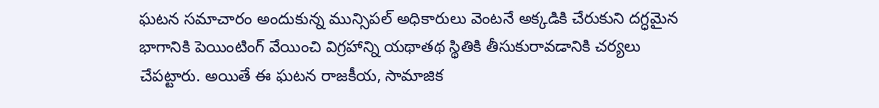ఘటన సమాచారం అందుకున్న మున్సిపల్ అధికారులు వెంటనే అక్కడికి చేరుకుని దగ్ధమైన భాగానికి పెయింటింగ్ వేయించి విగ్రహాన్ని యథాతథ స్థితికి తీసుకురావడానికి చర్యలు చేపట్టారు. అయితే ఈ ఘటన రాజకీయ, సామాజిక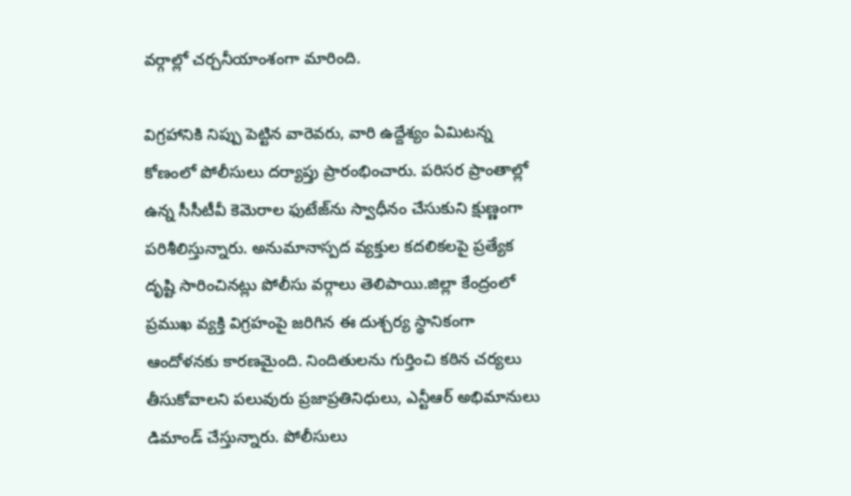వర్గాల్లో చర్చనీయాంశంగా మారింది.

విగ్రహానికి నిప్పు పెట్టిన వారెవరు, వారి ఉద్దేశ్యం ఏమిటన్న కోణంలో పోలీసులు దర్యాప్తు ప్రారంభించారు. పరిసర ప్రాంతాల్లో ఉన్న సీసీటీవీ కెమెరాల ఫుటేజ్‌ను స్వాధీనం చేసుకుని క్షుణ్ణంగా పరిశీలిస్తున్నారు. అనుమానాస్పద వ్యక్తుల కదలికలపై ప్రత్యేక దృష్టి సారించినట్లు పోలీసు వర్గాలు తెలిపాయి.జిల్లా కేంద్రంలో ప్రముఖ వ్యక్తి విగ్రహంపై జరిగిన ఈ దుశ్చర్య స్థానికంగా ఆందోళనకు కారణమైంది. నిందితులను గుర్తించి కఠిన చర్యలు తీసుకోవాలని పలువురు ప్రజాప్రతినిధులు, ఎన్టీఆర్ అభిమానులు డిమాండ్ చేస్తున్నారు. పోలీసులు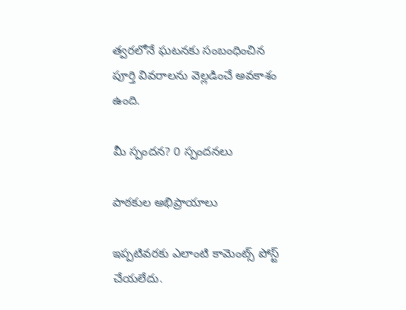త్వరలోనే ఘటనకు సంబంధించిన పూర్తి వివరాలను వెల్లడించే అవకాశం ఉంది.

మీ స్పందన? 0 స్పందనలు

పాఠకుల అభిప్రాయాలు

ఇప్పటివరకు ఎలాంటి కామెంట్స్ పోస్ట్ చేయలేదు.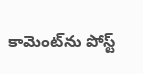కామెంట్‌ను పోస్ట్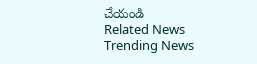చేయండి
Related News
Trending News